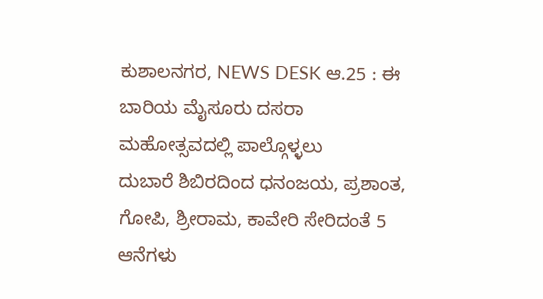ಕುಶಾಲನಗರ, NEWS DESK ಆ.25 : ಈ ಬಾರಿಯ ಮೈಸೂರು ದಸರಾ ಮಹೋತ್ಸವದಲ್ಲಿ ಪಾಲ್ಗೊಳ್ಳಲು
ದುಬಾರೆ ಶಿಬಿರದಿಂದ ಧನಂಜಯ, ಪ್ರಶಾಂತ, ಗೋಪಿ, ಶ್ರೀರಾಮ, ಕಾವೇರಿ ಸೇರಿದಂತೆ 5 ಆನೆಗಳು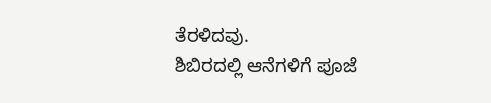ತೆರಳಿದವು.
ಶಿಬಿರದಲ್ಲಿ ಆನೆಗಳಿಗೆ ಪೂಜೆ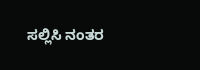ಸಲ್ಲಿಸಿ ನಂತರ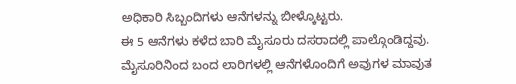ಅಧಿಕಾರಿ ಸಿಬ್ಬಂದಿಗಳು ಆನೆಗಳನ್ನು ಬೀಳ್ಕೊಟ್ಟರು.
ಈ 5 ಆನೆಗಳು ಕಳೆದ ಬಾರಿ ಮೈಸೂರು ದಸರಾದಲ್ಲಿ ಪಾಲ್ಗೊಂಡಿದ್ದವು.
ಮೈಸೂರಿನಿಂದ ಬಂದ ಲಾರಿಗಳಲ್ಲಿ ಆನೆಗಳೊಂದಿಗೆ ಅವುಗಳ ಮಾವುತ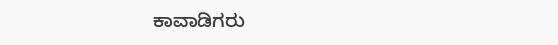ಕಾವಾಡಿಗರು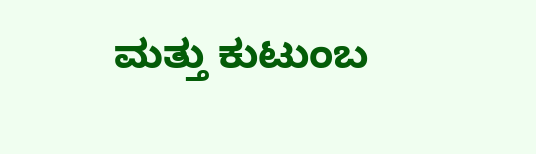ಮತ್ತು ಕುಟುಂಬ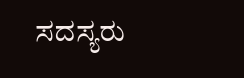ಸದಸ್ಯರು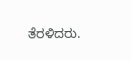ತೆರಳಿದರು.